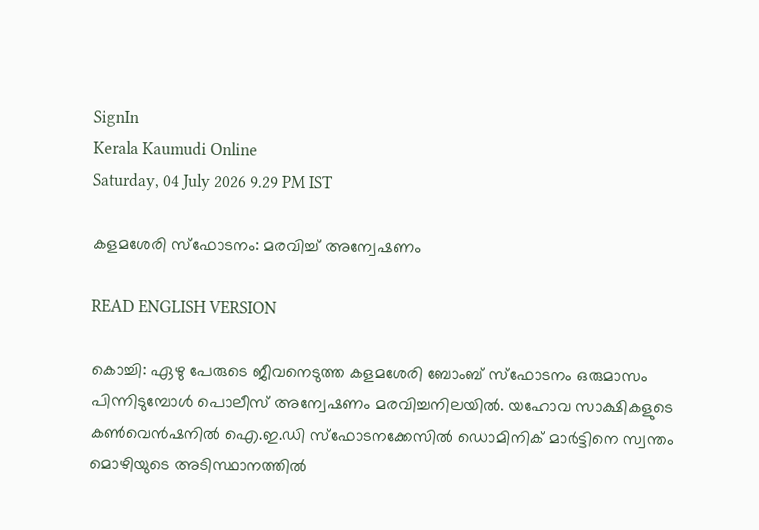SignIn
Kerala Kaumudi Online
Saturday, 04 July 2026 9.29 PM IST

കളമശേരി സ്ഫോടനം: മരവിച്ച് അന്വേഷണം

READ ENGLISH VERSION

കൊച്ചി: ഏഴു പേരുടെ ജീവനെടുത്ത കളമശേരി ബോംബ് സ്‌ഫോടനം ഒരുമാസം പിന്നിടുമ്പോൾ പൊലീസ് അന്വേഷണം മരവിച്ചനിലയിൽ. യഹോവ സാക്ഷികളുടെ കൺവെൻഷനിൽ ഐ.ഇ.ഡി സ്ഫോടനക്കേസിൽ ഡൊമിനിക് മാർട്ടിനെ സ്വന്തം മൊഴിയുടെ അടിസ്ഥാനത്തിൽ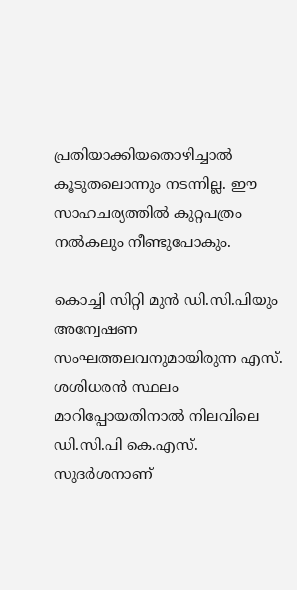പ്രതിയാക്കിയതൊഴിച്ചാൽ കൂടുതലൊന്നും നടന്നില്ല. ഈ സാഹചര്യത്തിൽ കുറ്റപത്രം നൽകലും നീണ്ടുപോകും.

കൊച്ചി സിറ്റി മുൻ ഡി.സി.പിയും അന്വേഷണ സംഘത്തലവനുമായിരുന്ന എസ്. ശശിധരൻ സ്ഥലം മാറിപ്പോയതിനാൽ നിലവിലെ ഡി.സി.പി കെ.എസ്. സുദർശനാണ്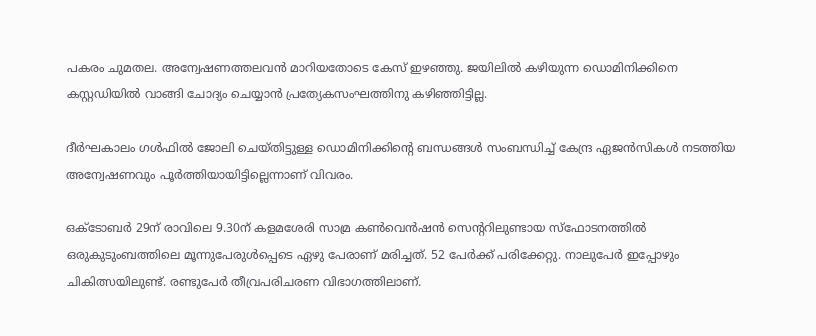പകരം ചുമതല. അന്വേഷണത്തലവൻ മാറിയതോടെ കേസ് ഇഴഞ്ഞു. ജയിലിൽ കഴിയുന്ന ഡൊമിനിക്കിനെ കസ്റ്റ‌ഡിയിൽ വാങ്ങി ചോദ്യം ചെയ്യാൻ പ്രത്യേകസംഘത്തിനു കഴിഞ്ഞിട്ടില്ല.

ദീർഘകാലം ഗൾഫിൽ ജോലി ചെയ്തിട്ടുള്ള ഡൊമിനിക്കിന്റെ ബന്ധങ്ങൾ സംബന്ധിച്ച് കേന്ദ്ര ഏജൻസികൾ നടത്തിയ അന്വേഷണവും പൂർത്തിയായിട്ടില്ലെന്നാണ് വിവരം.

ഒക്ടോബർ 29ന് രാവിലെ 9.30ന് കളമശേരി സാമ്ര കൺവെൻഷൻ സെന്ററിലുണ്ടായ സ്‌ഫോടനത്തിൽ ഒരുകുടുംബത്തിലെ മൂന്നുപേരുൾപ്പെടെ ഏഴു പേരാണ് മരിച്ചത്. 52 പേർക്ക് പരിക്കേറ്റു. നാലുപേർ ഇപ്പോഴും ചികിത്സയിലുണ്ട്. രണ്ടുപേർ തീവ്രപരിചരണ വിഭാഗത്തിലാണ്.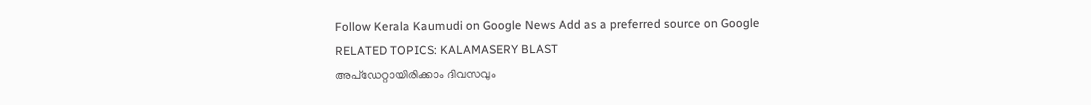Follow Kerala Kaumudi on Google News Add as a preferred source on Google
RELATED TOPICS: KALAMASERY BLAST
അപ്ഡേറ്റായിരിക്കാം ദിവസവും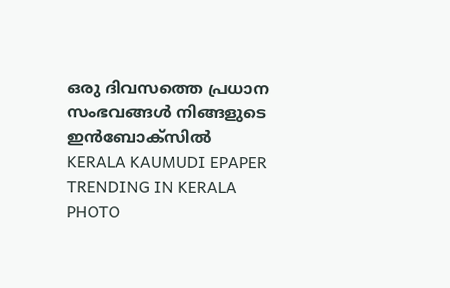ഒരു ദിവസത്തെ പ്രധാന സംഭവങ്ങൾ നിങ്ങളുടെ ഇൻബോക്സിൽ
KERALA KAUMUDI EPAPER
TRENDING IN KERALA
PHOTO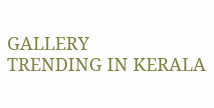GALLERY
TRENDING IN KERALA